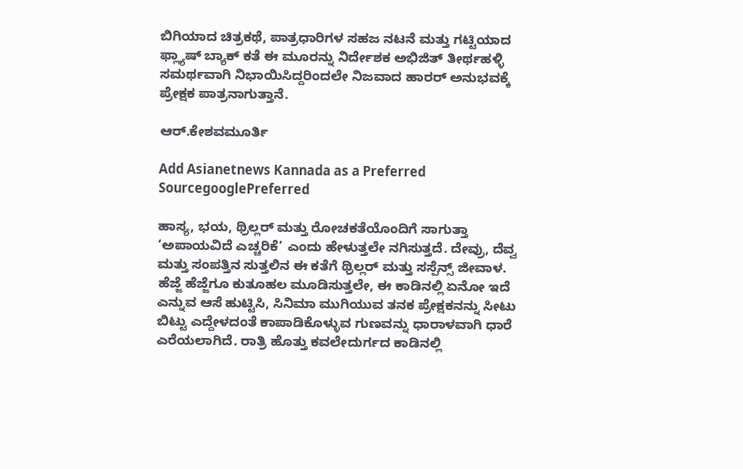ಬಿಗಿಯಾದ ಚಿತ್ರಕಥೆ, ಪಾತ್ರಧಾರಿಗಳ ಸಹಜ ನಟನೆ ಮತ್ತು ಗಟ್ಟಿಯಾದ ಫ್ಲ್ಯಾಷ್‌ ಬ್ಯಾಕ್‌ ಕತೆ ಈ ಮೂರನ್ನು ನಿರ್ದೇಶಕ ಅಭಿಜಿತ್‌ ತೀರ್ಥಹಳ್ಳಿ ಸಮರ್ಥವಾಗಿ ನಿಭಾಯಿಸಿದ್ದರಿಂದಲೇ ನಿಜವಾದ ಹಾರರ್‌ ಅನುಭವಕ್ಕೆ ಪ್ರೇಕ್ಷಕ ಪಾತ್ರನಾಗುತ್ತಾನೆ.

ಆರ್‌.ಕೇಶವಮೂರ್ತಿ

Add Asianetnews Kannada as a Preferred SourcegooglePreferred

ಹಾಸ್ಯ, ಭಯ, ಥ್ರಿಲ್ಲರ್‌ ಮತ್ತು ರೋಚಕತೆಯೊಂದಿಗೆ ಸಾಗುತ್ತಾ ‘ಅಪಾಯವಿದೆ ಎಚ್ಚರಿಕೆ’ ಎಂದು ಹೇಳುತ್ತಲೇ ನಗಿಸುತ್ತದೆ. ದೇವ್ರು, ದೆವ್ವ ಮತ್ತು ಸಂಪತ್ತಿನ ಸುತ್ತಲಿನ ಈ ಕತೆಗೆ ಥ್ರಿಲ್ಲರ್‌ ಮತ್ತು ಸಸ್ಪೆನ್ಸ್‌ ಜೀವಾಳ. ಹೆಜ್ಜೆ ಹೆಜ್ಜೆಗೂ ಕುತೂಹಲ ಮೂಡಿಸುತ್ತಲೇ, ಈ ಕಾಡಿನಲ್ಲಿ ಏನೋ ಇದೆ ಎನ್ನುವ ಆಸೆ ಹುಟ್ಟಿಸಿ, ಸಿನಿಮಾ ಮುಗಿಯುವ ತನಕ ಪ್ರೇಕ್ಷಕನನ್ನು ಸೀಟು ಬಿಟ್ಟು ಎದ್ದೇಳದಂತೆ ಕಾಪಾಡಿಕೊಳ್ಳುವ ಗುಣವನ್ನು ಧಾರಾಳವಾಗಿ ಧಾರೆ ಎರೆಯಲಾಗಿದೆ. ರಾತ್ರಿ ಹೊತ್ತು ಕವಲೇದುರ್ಗದ ಕಾಡಿನಲ್ಲಿ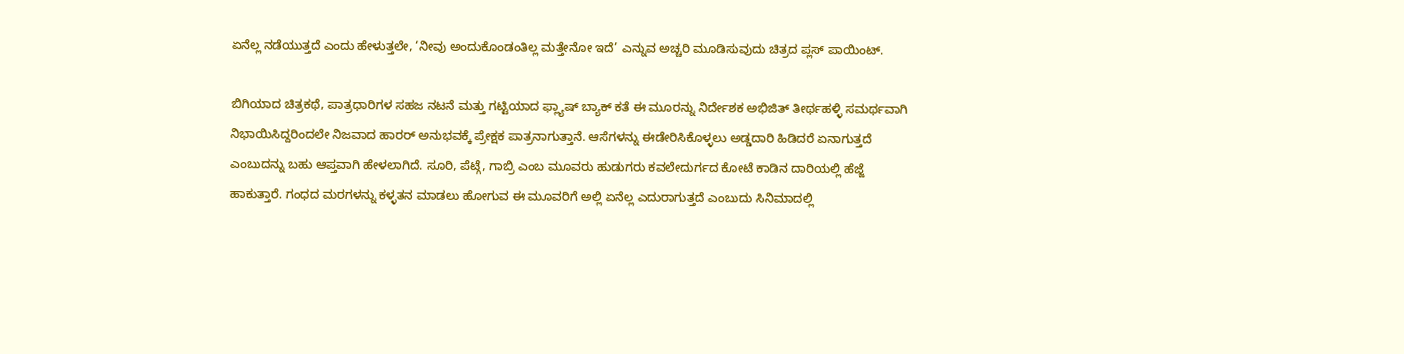ಏನೆಲ್ಲ ನಡೆಯುತ್ತದೆ ಎಂದು ಹೇಳುತ್ತಲೇ, ‘ನೀವು ಅಂದುಕೊಂಡಂತಿಲ್ಲ ಮತ್ತೇನೋ ಇದೆ’ ಎನ್ನುವ ಅಚ್ಚರಿ ಮೂಡಿಸುವುದು ಚಿತ್ರದ ಪ್ಲಸ್‌ ಪಾಯಿಂಟ್‌.

ಬಿಗಿಯಾದ ಚಿತ್ರಕಥೆ, ಪಾತ್ರಧಾರಿಗಳ ಸಹಜ ನಟನೆ ಮತ್ತು ಗಟ್ಟಿಯಾದ ಫ್ಲ್ಯಾಷ್‌ ಬ್ಯಾಕ್‌ ಕತೆ ಈ ಮೂರನ್ನು ನಿರ್ದೇಶಕ ಅಭಿಜಿತ್‌ ತೀರ್ಥಹಳ್ಳಿ ಸಮರ್ಥವಾಗಿ ನಿಭಾಯಿಸಿದ್ದರಿಂದಲೇ ನಿಜವಾದ ಹಾರರ್‌ ಅನುಭವಕ್ಕೆ ಪ್ರೇಕ್ಷಕ ಪಾತ್ರನಾಗುತ್ತಾನೆ. ಆಸೆಗಳನ್ನು ಈಡೇರಿಸಿಕೊಳ್ಳಲು ಅಡ್ಡದಾರಿ ಹಿಡಿದರೆ ಏನಾಗುತ್ತದೆ ಎಂಬುದನ್ನು ಬಹು ಆಪ್ತವಾಗಿ ಹೇಳಲಾಗಿದೆ. ಸೂರಿ, ಪೆಟ್ಗೆ, ಗಾಬ್ರಿ ಎಂಬ ಮೂವರು ಹುಡುಗರು ಕವಲೇದುರ್ಗದ ಕೋಟೆ ಕಾಡಿನ ದಾರಿಯಲ್ಲಿ ಹೆಜ್ಜೆ ಹಾಕುತ್ತಾರೆ. ಗಂಧದ ಮರಗಳನ್ನು ಕಳ್ಳತನ ಮಾಡಲು ಹೋಗುವ ಈ ಮೂವರಿಗೆ ಅಲ್ಲಿ ಏನೆಲ್ಲ ಎದುರಾಗುತ್ತದೆ ಎಂಬುದು ಸಿನಿಮಾದಲ್ಲಿ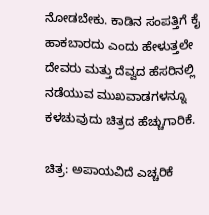ನೋಡಬೇಕು. ಕಾಡಿನ ಸಂಪತ್ತಿಗೆ ಕೈ ಹಾಕಬಾರದು ಎಂದು ಹೇಳುತ್ತಲೇ ದೇವರು ಮತ್ತು ದೆವ್ವದ ಹೆಸರಿನಲ್ಲಿ ನಡೆಯುವ ಮುಖವಾಡಗಳನ್ನೂ ಕಳಚುವುದು ಚಿತ್ರದ ಹೆಚ್ಚುಗಾರಿಕೆ.

ಚಿತ್ರ: ಅಪಾಯವಿದೆ ಎಚ್ಚರಿಕೆ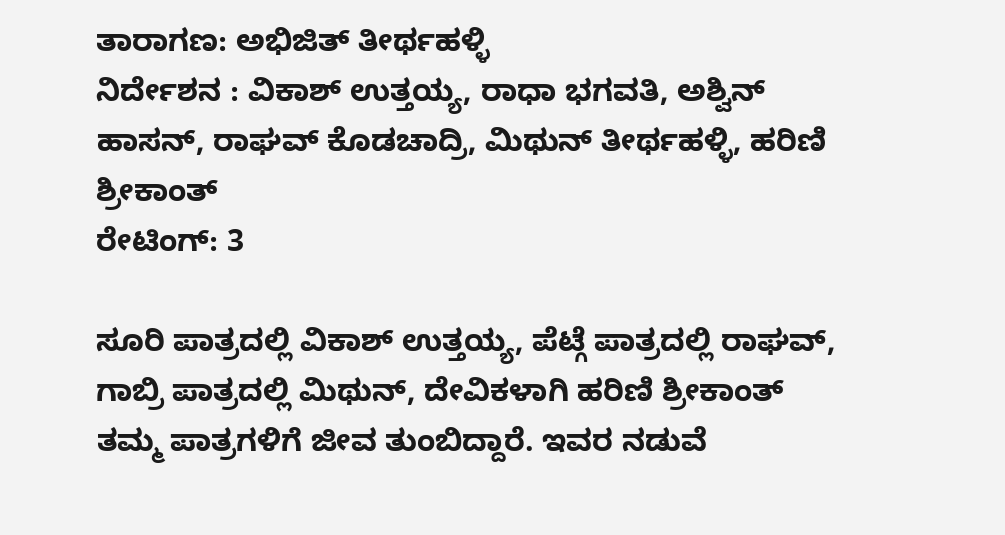ತಾರಾಗಣ: ಅಭಿಜಿತ್‌ ತೀರ್ಥಹಳ್ಳಿ
ನಿರ್ದೇಶನ : ವಿಕಾಶ್ ಉತ್ತಯ್ಯ, ರಾಧಾ ಭಗವತಿ, ಅಶ್ವಿನ್‌ ಹಾಸನ್‌, ರಾಘವ್ ಕೊಡಚಾದ್ರಿ, ಮಿಥುನ್ ತೀರ್ಥಹಳ್ಳಿ, ಹರಿಣಿ ಶ್ರೀಕಾಂತ್‌
ರೇಟಿಂಗ್‌: 3

ಸೂರಿ ಪಾತ್ರದಲ್ಲಿ ವಿಕಾಶ್‌ ಉತ್ತಯ್ಯ, ಪೆಟ್ಗೆ ಪಾತ್ರದಲ್ಲಿ ರಾಘವ್‌, ಗಾಬ್ರಿ ಪಾತ್ರದಲ್ಲಿ ಮಿಥುನ್, ದೇವಿಕಳಾಗಿ ಹರಿಣಿ ಶ್ರೀಕಾಂತ್ ತಮ್ಮ ಪಾತ್ರಗಳಿಗೆ ಜೀವ ತುಂಬಿದ್ದಾರೆ. ಇವರ ನಡುವೆ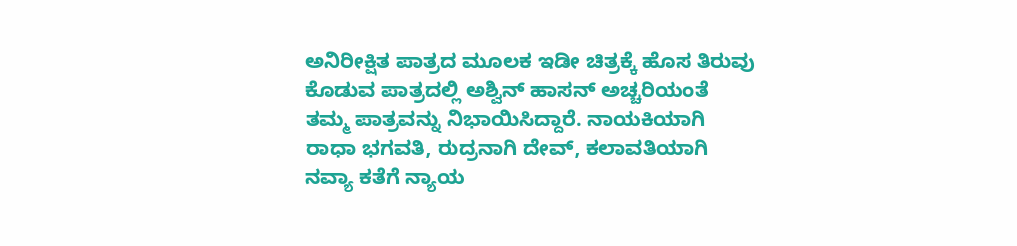ಅನಿರೀಕ್ಷಿತ ಪಾತ್ರದ ಮೂಲಕ ಇಡೀ ಚಿತ್ರಕ್ಕೆ ಹೊಸ ತಿರುವು ಕೊಡುವ ಪಾತ್ರದಲ್ಲಿ ಅಶ್ವಿನ್‌ ಹಾಸನ್‌ ಅಚ್ಚರಿಯಂತೆ ತಮ್ಮ ಪಾತ್ರವನ್ನು ನಿಭಾಯಿಸಿದ್ದಾರೆ. ನಾಯಕಿಯಾಗಿ ರಾಧಾ ಭಗವತಿ, ರುದ್ರನಾಗಿ ದೇವ್, ಕಲಾವತಿಯಾಗಿ ನವ್ಯಾ ಕತೆಗೆ ನ್ಯಾಯ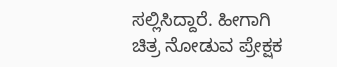ಸಲ್ಲಿಸಿದ್ದಾರೆ. ಹೀಗಾಗಿ ಚಿತ್ರ ನೋಡುವ ಪ್ರೇಕ್ಷಕ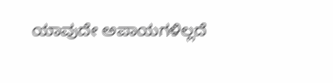ಯಾವುದೇ ಅಪಾಯಗಳಿಲ್ಲದೆ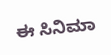ಈ ಸಿನಿಮಾ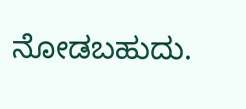ನೋಡಬಹುದು.